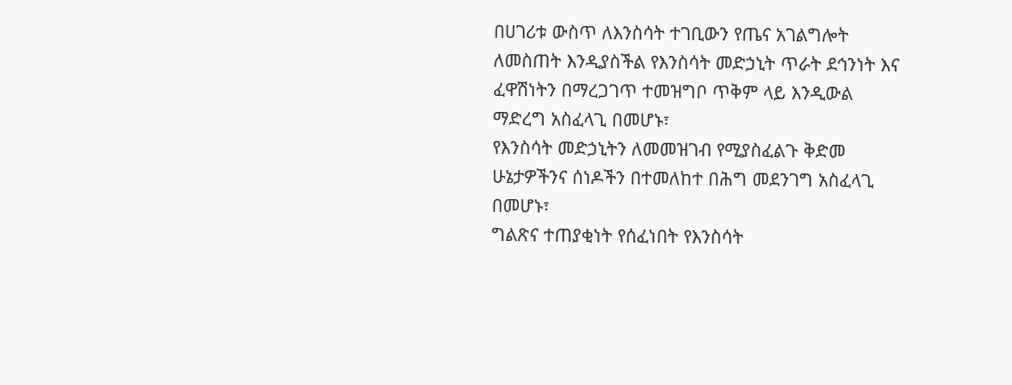በሀገሪቱ ውስጥ ለእንስሳት ተገቢውን የጤና አገልግሎት ለመስጠት እንዲያስችል የእንስሳት መድኃኒት ጥራት ደኅንነት እና ፈዋሽነትን በማረጋገጥ ተመዝግቦ ጥቅም ላይ እንዲውል ማድረግ አስፈላጊ በመሆኑ፣
የእንስሳት መድኃኒትን ለመመዝገብ የሚያስፈልጉ ቅድመ ሁኔታዎችንና ሰነዶችን በተመለከተ በሕግ መደንገግ አስፈላጊ በመሆኑ፣
ግልጽና ተጠያቂነት የሰፈነበት የእንስሳት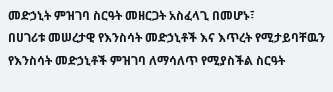መድኃኒት ምዝገባ ስርዓት መዘርጋት አስፈላጊ በመሆኑ፣
በሀገሪቱ መሠረታዊ የእንስሳት መድኃኒቶች እና እጥረት የሚታይባቸዉን የእንስሳት መድኃኒቶች ምዝገባ ለማሳለጥ የሚያስችል ስርዓት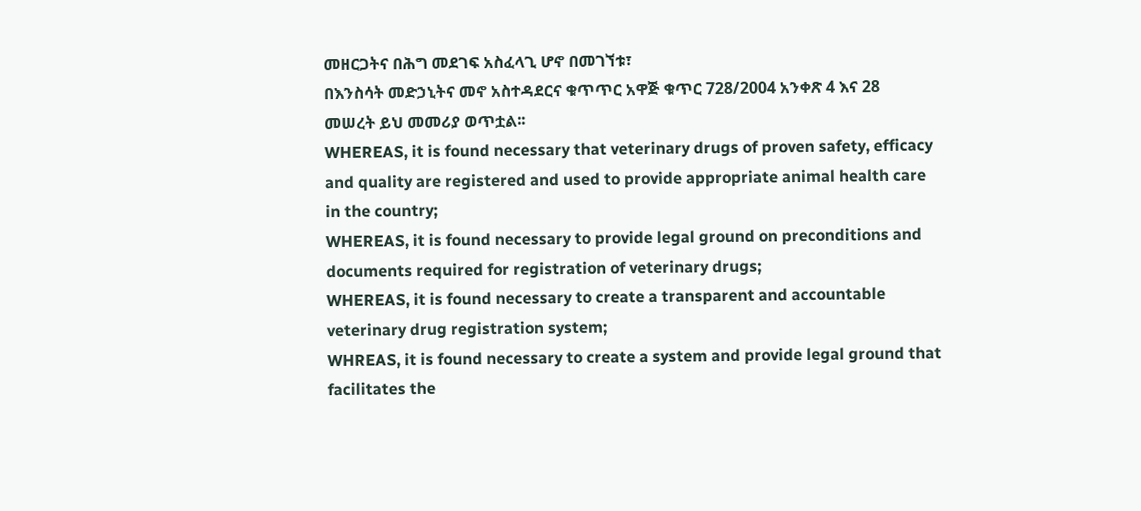መዘርጋትና በሕግ መደገፍ አስፈላጊ ሆኖ በመገኘቱ፣
በእንስሳት መድኃኒትና መኖ አስተዳደርና ቁጥጥር አዋጅ ቁጥር 728/2004 አንቀጽ 4 እና 28 መሠረት ይህ መመሪያ ወጥቷል፡፡
WHEREAS, it is found necessary that veterinary drugs of proven safety, efficacy and quality are registered and used to provide appropriate animal health care in the country;
WHEREAS, it is found necessary to provide legal ground on preconditions and documents required for registration of veterinary drugs;
WHEREAS, it is found necessary to create a transparent and accountable veterinary drug registration system;
WHREAS, it is found necessary to create a system and provide legal ground that facilitates the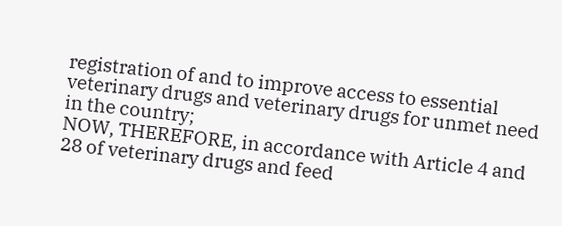registration of and to improve access to essential veterinary drugs and veterinary drugs for unmet need in the country;
NOW, THEREFORE, in accordance with Article 4 and 28 of veterinary drugs and feed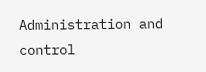Administration and control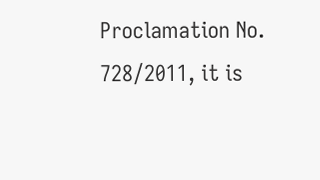Proclamation No. 728/2011, it is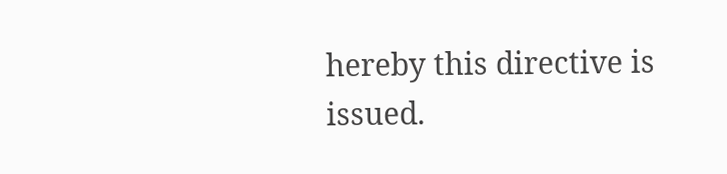hereby this directive is issued.